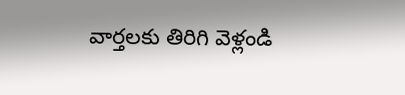వార్తలకు తిరిగి వెళ్లండి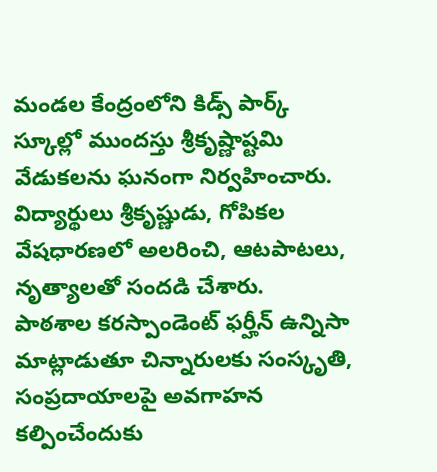మండల కేంద్రంలోని కిడ్స్ పార్క్ స్కూల్లో ముందస్తు శ్రీకృష్ణాష్టమి వేడుకలను ఘనంగా నిర్వహించారు. విద్యార్థులు శ్రీకృష్ణుడు, గోపికల వేషధారణలో అలరించి, ఆటపాటలు, నృత్యాలతో సందడి చేశారు.
పాఠశాల కరస్పాండెంట్ ఫర్హీన్ ఉన్నిసా మాట్లాడుతూ చిన్నారులకు సంస్కృతి, సంప్రదాయాలపై అవగాహన కల్పించేందుకు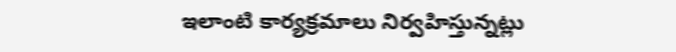ఇలాంటి కార్యక్రమాలు నిర్వహిస్తున్నట్లు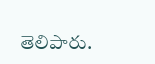తెలిపారు.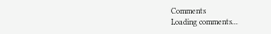Comments
Loading comments...